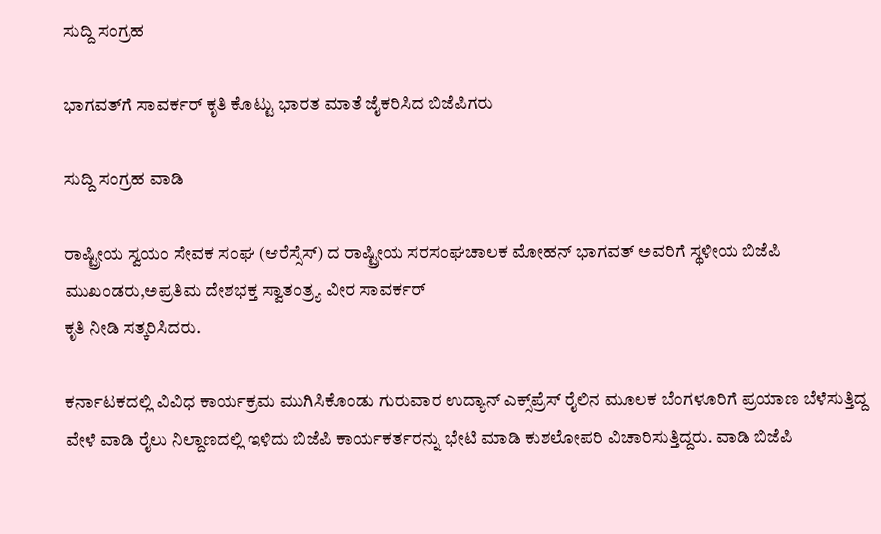ಸುದ್ದಿ ಸಂಗ್ರಹ

ಭಾಗವತ್‌ಗೆ ಸಾವರ್ಕರ್ ಕೃತಿ ಕೊಟ್ಟು ಭಾರತ ಮಾತೆ ಜೈಕರಿಸಿದ ಬಿಜೆಪಿಗರು

ಸುದ್ದಿ ಸಂಗ್ರಹ ವಾಡಿ

ರಾಷ್ಟ್ರೀಯ ಸ್ವಯಂ ಸೇವಕ ಸಂಘ (ಆರೆಸ್ಸೆಸ್) ದ ರಾಷ್ಟ್ರೀಯ ಸರಸಂಘಚಾಲಕ ಮೋಹನ್ ಭಾಗವತ್ ಅವರಿಗೆ ಸ್ಥಳೀಯ ಬಿಜೆಪಿ ಮುಖಂಡರು,ಅಪ್ರತಿಮ ದೇಶಭಕ್ತ ಸ್ವಾತಂತ್ರ್ಯ ವೀರ ಸಾವರ್ಕರ್
ಕೃತಿ ನೀಡಿ ಸತ್ಕರಿಸಿದರು.

ಕರ್ನಾಟಕದಲ್ಲಿ ವಿವಿಧ ಕಾರ್ಯಕ್ರಮ ಮುಗಿಸಿಕೊಂಡು ಗುರುವಾರ ಉದ್ಯಾನ್ ಎಕ್ಸ್‌ಪ್ರೆಸ್ ರೈಲಿನ ಮೂಲಕ ಬೆಂಗಳೂರಿಗೆ ಪ್ರಯಾಣ ಬೆಳೆಸುತ್ತಿದ್ದ ವೇಳೆ ವಾಡಿ ರೈಲು ನಿಲ್ದಾಣದಲ್ಲಿ ಇಳಿದು ಬಿಜೆಪಿ ಕಾರ್ಯಕರ್ತರನ್ನು ಭೇಟಿ ಮಾಡಿ ಕುಶಲೋಪರಿ ವಿಚಾರಿಸುತ್ತಿದ್ದರು. ವಾಡಿ ಬಿಜೆಪಿ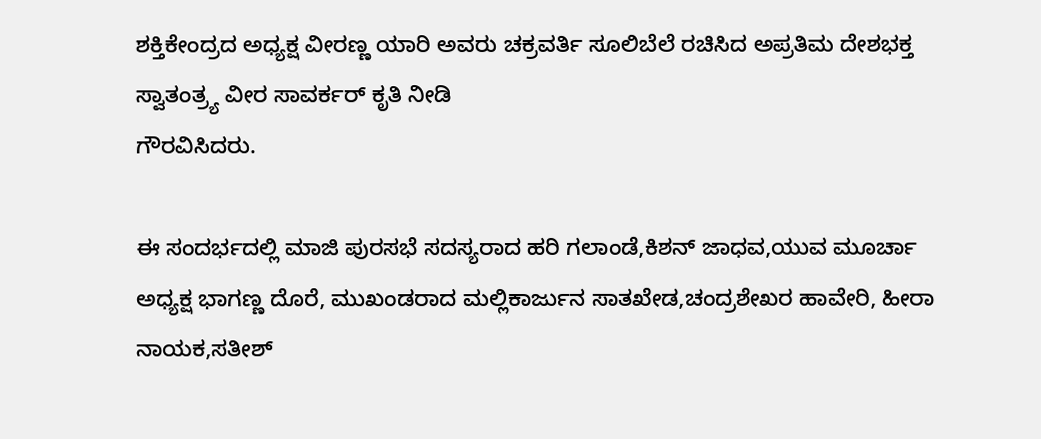ಶಕ್ತಿಕೇಂದ್ರದ ಅಧ್ಯಕ್ಷ ವೀರಣ್ಣ ಯಾರಿ ಅವರು ಚಕ್ರವರ್ತಿ ಸೂಲಿಬೆಲೆ ರಚಿಸಿದ ಅಪ್ರತಿಮ ದೇಶಭಕ್ತ ಸ್ವಾತಂತ್ರ್ಯ ವೀರ ಸಾವರ್ಕರ್ ಕೃತಿ ನೀಡಿ
ಗೌರವಿಸಿದರು.

ಈ ಸಂದರ್ಭದಲ್ಲಿ ಮಾಜಿ ಪುರಸಭೆ ಸದಸ್ಯರಾದ ಹರಿ ಗಲಾಂಡೆ,ಕಿಶನ್ ಜಾಧವ,ಯುವ ಮೂರ್ಚಾ ಅಧ್ಯಕ್ಷ ಭಾಗಣ್ಣ ದೊರೆ, ಮುಖಂಡರಾದ ಮಲ್ಲಿಕಾರ್ಜುನ ಸಾತಖೇಡ,ಚಂದ್ರಶೇಖರ ಹಾವೇರಿ, ಹೀರಾ ನಾಯಕ,ಸತೀಶ್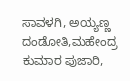ಸಾವಳಗಿ, ಅಯ್ಯಣ್ಣ ದಂಡೋತಿ,ಮಹೇಂದ್ರ ಕುಮಾರ ಪುಜಾರಿ,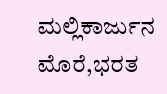ಮಲ್ಲಿಕಾರ್ಜುನ ಮೊರೆ,ಭರತ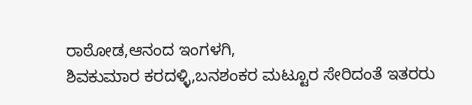ರಾಠೋಡ,ಆನಂದ ಇಂಗಳಗಿ,
ಶಿವಕುಮಾರ ಕರದಳ್ಳಿ,ಬನಶಂಕರ ಮಟ್ಟೂರ ಸೇರಿದಂತೆ ಇತರರು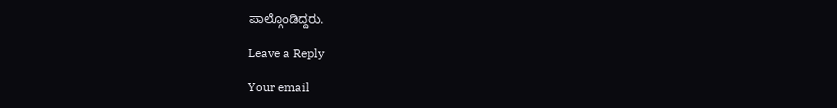ಪಾಲ್ಗೊಂಡಿದ್ದರು.

Leave a Reply

Your email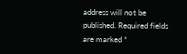address will not be published. Required fields are marked *